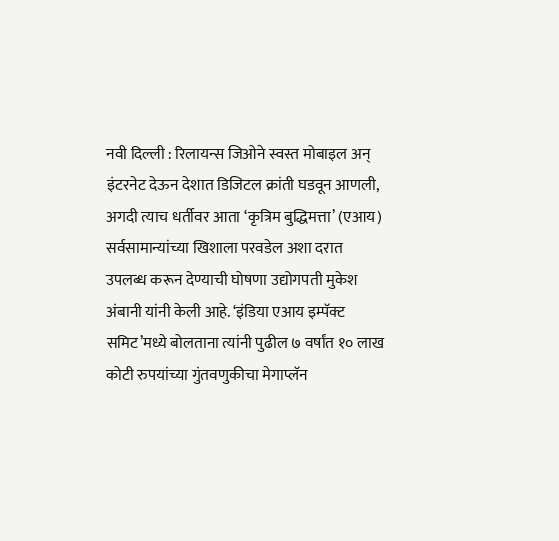नवी दिल्ली : रिलायन्स जिओने स्वस्त मोबाइल अन् इंटरनेट देऊन देशात डिजिटल क्रांती घडवून आणली, अगदी त्याच धर्तीवर आता ‘कृत्रिम बुद्धिमत्ता’ (एआय) सर्वसामान्यांच्या खिशाला परवडेल अशा दरात उपलब्ध करून देण्याची घोषणा उद्योगपती मुकेश अंबानी यांनी केली आहे. ‘इंडिया एआय इम्पॅक्ट समिट’मध्ये बोलताना त्यांनी पुढील ७ वर्षांत १० लाख कोटी रुपयांच्या गुंतवणुकीचा मेगाप्लॅन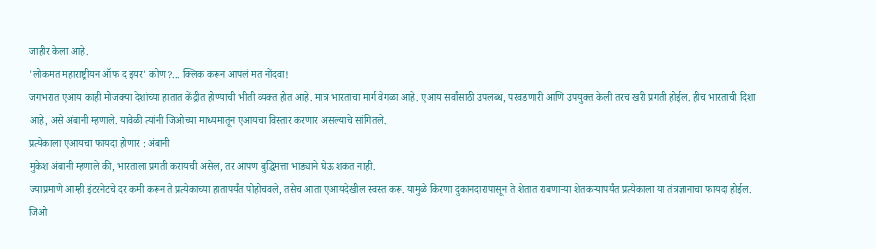जाहीर केला आहे.
'लोकमत महाराष्ट्रीयन ऑफ द इयर' कोण?... क्लिक करून आपलं मत नोंदवा!
जगभरात एआय काही मोजक्या देशांच्या हातात केंद्रीत होण्याची भीती व्यक्त होत आहे. मात्र भारताचा मार्ग वेगळा आहे. एआय सर्वांसाठी उपलब्ध, परवडणारी आणि उपयुक्त केली तरच खरी प्रगती होईल. हीच भारताची दिशा आहे, असे अंबानी म्हणाले. यावेळी त्यांनी जिओच्या माध्यमातून एआयचा विस्तार करणार असल्याचे सांगितले.
प्रत्येकाला एआयचा फायदा होणार : अंबानी
मुकेश अंबानी म्हणाले की, भारताला प्रगती करायची असेल, तर आपण बुद्धिमत्ता भाड्याने घेऊ शकत नाही.
ज्याप्रमाणे आम्ही इंटरनेटचे दर कमी करून ते प्रत्येकाच्या हातापर्यंत पोहोचवले, तसेच आता एआयदेखील स्वस्त करू. यामुळे किरणा दुकानदारापासून ते शेतात राबणाऱ्या शेतकऱ्यापर्यंत प्रत्येकाला या तंत्रज्ञानाचा फायदा होईल.
जिओ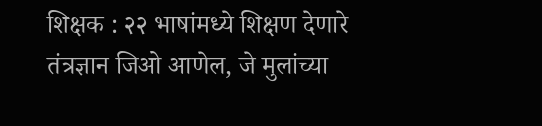शिक्षक : २२ भाषांमध्ये शिक्षण देणारे तंत्रज्ञान जिओ आणेल, जे मुलांच्या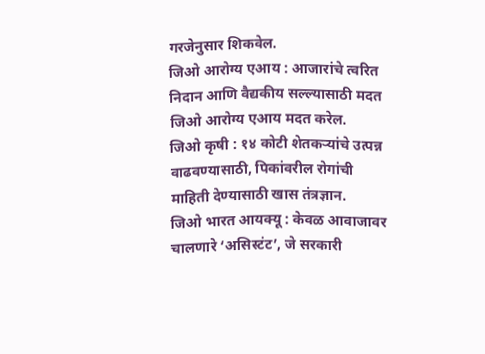गरजेनुसार शिकवेल.
जिओ आरोग्य एआय : आजारांचे त्वरित निदान आणि वैद्यकीय सल्ल्यासाठी मदत जिओ आरोग्य एआय मदत करेल.
जिओ कृषी : १४ कोटी शेतकऱ्यांचे उत्पन्न वाढवण्यासाठी, पिकांवरील रोगांची माहिती देण्यासाठी खास तंत्रज्ञान.
जिओ भारत आयक्यू : केवळ आवाजावर चालणारे ‘असिस्टंट’, जे सरकारी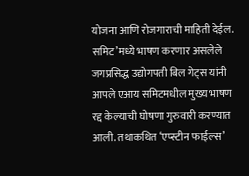योजना आणि रोजगाराची माहिती देईल.
समिट’मध्ये भाषण करणार असलेले जगप्रसिद्ध उद्योगपती बिल गेट्स यांनी आपले एआय समिटमधील मुख्य भाषण रद्द केल्याची घोषणा गुरुवारी करण्यात आली. तथाकथित ‘एप्स्टीन फाईल्स’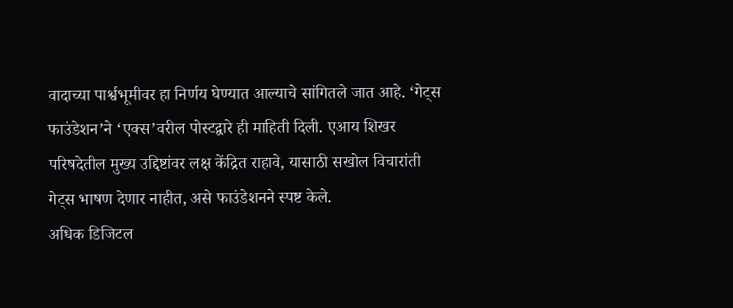वादाच्या पार्श्वभूमीवर हा निर्णय घेण्यात आल्याचे सांगितले जात आहे. ‘गेट्स फाउंडेशन’ने ‘एक्स’वरील पोस्टद्वारे ही माहिती दिली. एआय शिखर परिषदेतील मुख्य उद्दिष्टांवर लक्ष केंद्रित राहावे, यासाठी सखोल विचारांती गेट्स भाषण देणार नाहीत, असे फाउंडेशनने स्पष्ट केले.
अधिक डिजिटल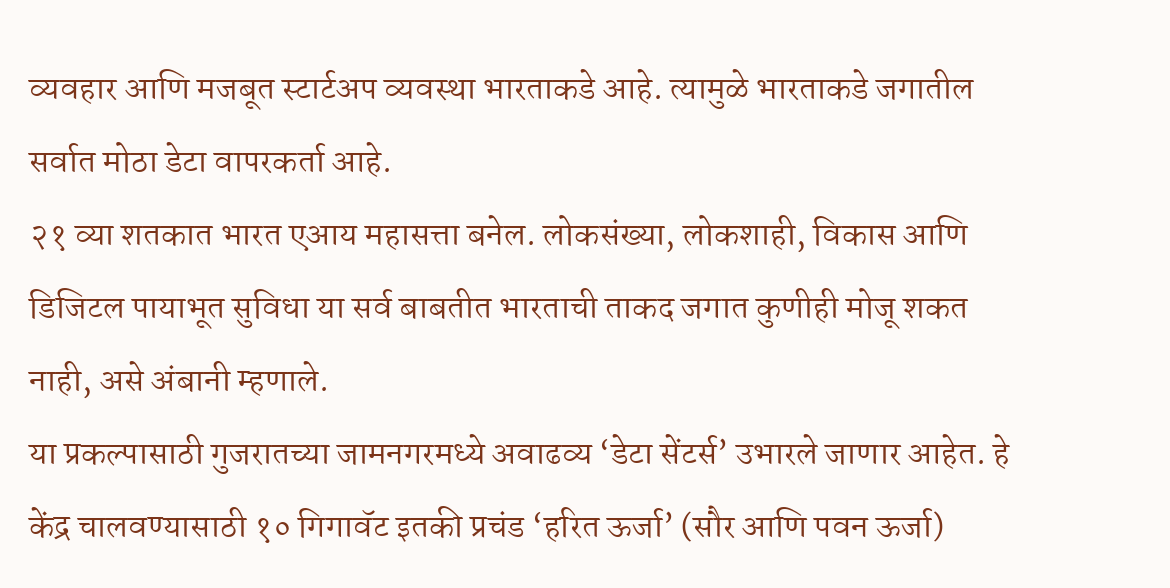व्यवहार आणि मजबूत स्टार्टअप व्यवस्था भारताकडे आहे. त्यामुळे भारताकडे जगातील सर्वात मोठा डेटा वापरकर्ता आहे.
२१ व्या शतकात भारत एआय महासत्ता बनेल. लोकसंख्या, लोकशाही, विकास आणि डिजिटल पायाभूत सुविधा या सर्व बाबतीत भारताची ताकद जगात कुणीही मोजू शकत नाही, असे अंबानी म्हणाले.
या प्रकल्पासाठी गुजरातच्या जामनगरमध्ये अवाढव्य ‘डेटा सेंटर्स’ उभारले जाणार आहेत. हे केंद्र चालवण्यासाठी १० गिगावॅट इतकी प्रचंड ‘हरित ऊर्जा’ (सौर आणि पवन ऊर्जा)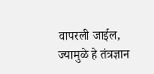वापरली जाईल, ज्यामुळे हे तंत्रज्ञान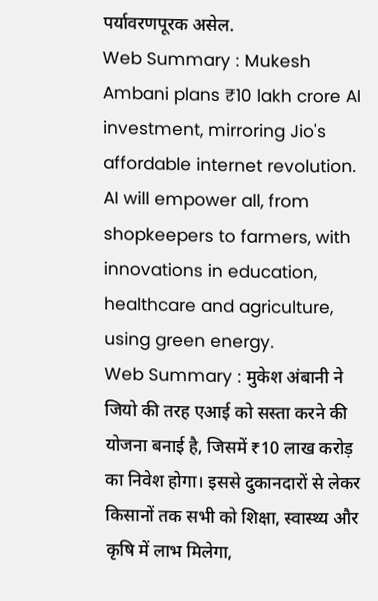पर्यावरणपूरक असेल.
Web Summary : Mukesh Ambani plans ₹10 lakh crore AI investment, mirroring Jio's affordable internet revolution. AI will empower all, from shopkeepers to farmers, with innovations in education, healthcare and agriculture, using green energy.
Web Summary : मुकेश अंबानी ने जियो की तरह एआई को सस्ता करने की योजना बनाई है, जिसमें ₹10 लाख करोड़ का निवेश होगा। इससे दुकानदारों से लेकर किसानों तक सभी को शिक्षा, स्वास्थ्य और कृषि में लाभ मिलेगा,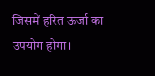जिसमें हरित ऊर्जा का उपयोग होगा।